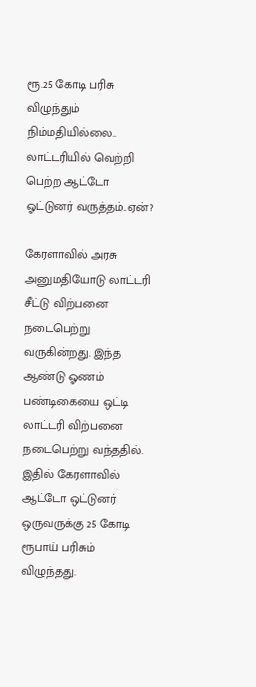ரூ.25 கோடி பரிசு விழுந்தும் நிம்மதியில்லை.. லாட்டரியில் வெற்றி பெற்ற ஆட்டோ ஓட்டுனர் வருத்தம்..ஏன்?

கேரளாவில் அரசு அனுமதியோடு லாட்டரி சீட்டு விற்பனை நடைபெற்று வருகின்றது. இந்த ஆண்டு ஓணம் பண்டிகையை ஒட்டி லாட்டரி விற்பனை நடைபெற்று வந்ததில். இதில் கேரளாவில் ஆட்டோ ஒட்டுனர் ஒருவருக்கு 25 கோடி ரூபாய் பரிசும் விழுந்தது.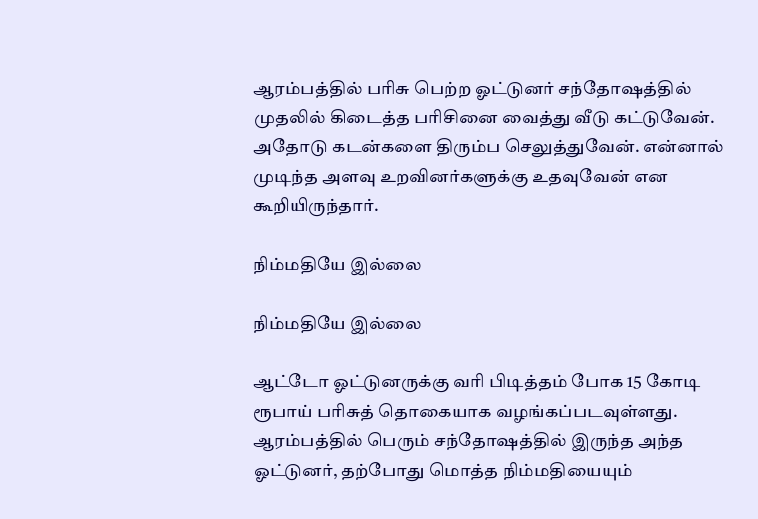ஆரம்பத்தில் பரிசு பெற்ற ஓட்டுனர் சந்தோஷத்தில் முதலில் கிடைத்த பரிசினை வைத்து வீடு கட்டுவேன். அதோடு கடன்களை திரும்ப செலுத்துவேன். என்னால் முடிந்த அளவு உறவினர்களுக்கு உதவுவேன் என கூறியிருந்தார்.

நிம்மதியே இல்லை

நிம்மதியே இல்லை

ஆட்டோ ஓட்டுனருக்கு வரி பிடித்தம் போக 15 கோடி ரூபாய் பரிசுத் தொகையாக வழங்கப்படவுள்ளது. ஆரம்பத்தில் பெரும் சந்தோஷத்தில் இருந்த அந்த ஓட்டுனர், தற்போது மொத்த நிம்மதியையும்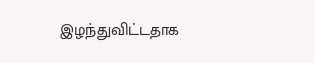இழந்துவிட்டதாக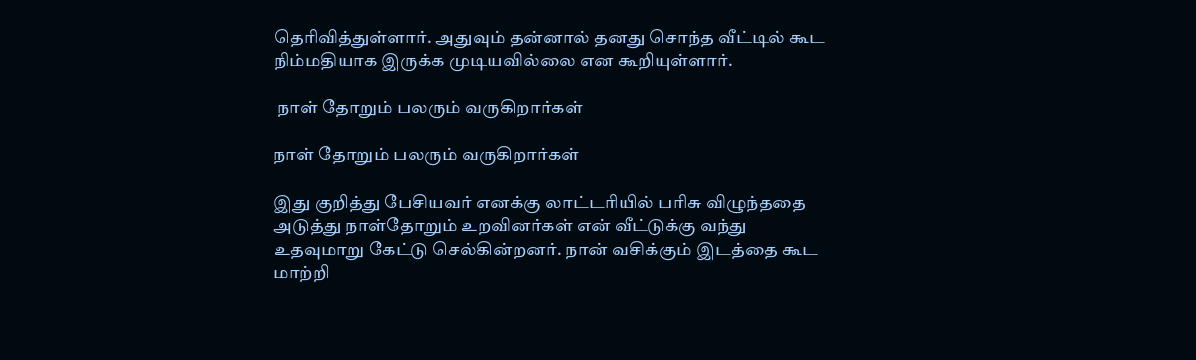தெரிவித்துள்ளார். அதுவும் தன்னால் தனது சொந்த வீட்டில் கூட நிம்மதியாக இருக்க முடியவில்லை என கூறியுள்ளார்.

 நாள் தோறும் பலரும் வருகிறார்கள்

நாள் தோறும் பலரும் வருகிறார்கள்

இது குறித்து பேசியவர் எனக்கு லாட்டரியில் பரிசு விழுந்ததை அடுத்து நாள்தோறும் உறவினர்கள் என் வீட்டுக்கு வந்து உதவுமாறு கேட்டு செல்கின்றனர். நான் வசிக்கும் இடத்தை கூட மாற்றி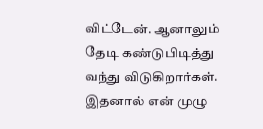விட்டேன். ஆனாலும் தேடி கண்டுபிடித்து வந்து விடுகிறார்கள். இதனால் என் முழு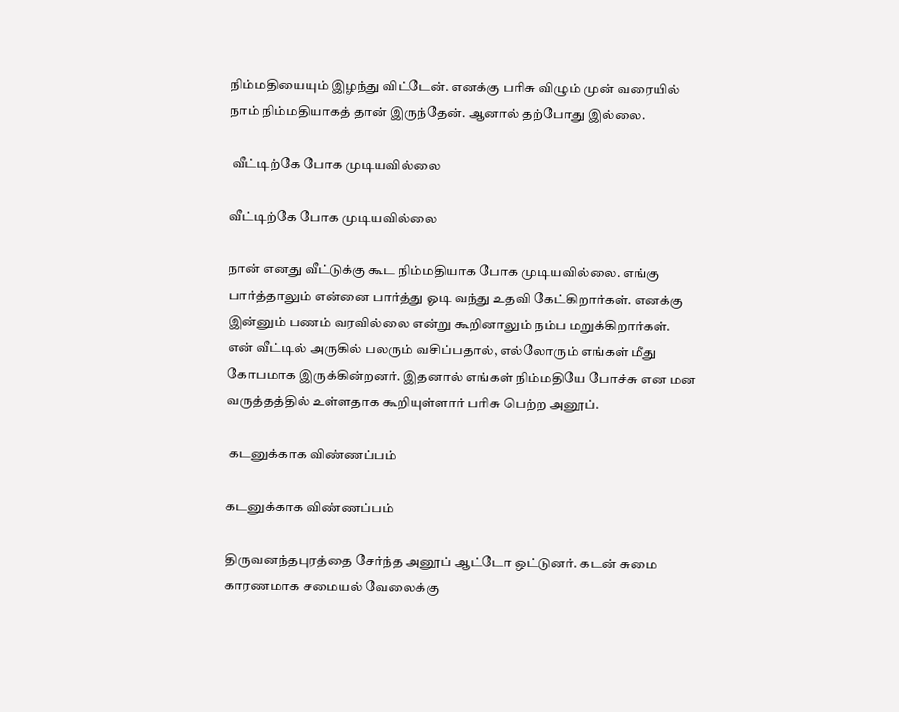நிம்மதியையும் இழந்து விட்டேன். எனக்கு பரிசு விழும் முன் வரையில் நாம் நிம்மதியாகத் தான் இருந்தேன். ஆனால் தற்போது இல்லை.

 வீட்டிற்கே போக முடியவில்லை

வீட்டிற்கே போக முடியவில்லை

நான் எனது வீட்டுக்கு கூட நிம்மதியாக போக முடியவில்லை. எங்கு பார்த்தாலும் என்னை பார்த்து ஓடி வந்து உதவி கேட்கிறார்கள். எனக்கு இன்னும் பணம் வரவில்லை என்று கூறினாலும் நம்ப மறுக்கிறார்கள். என் வீட்டில் அருகில் பலரும் வசிப்பதால், எல்லோரும் எங்கள் மீது கோபமாக இருக்கின்றனர். இதனால் எங்கள் நிம்மதியே போச்சு என மன வருத்தத்தில் உள்ளதாக கூறியுள்ளார் பரிசு பெற்ற அனூப்.

 கடனுக்காக விண்ணப்பம்

கடனுக்காக விண்ணப்பம்

திருவனந்தபுரத்தை சேர்ந்த அனூப் ஆட்டோ ஒட்டுனர். கடன் சுமை காரணமாக சமையல் வேலைக்கு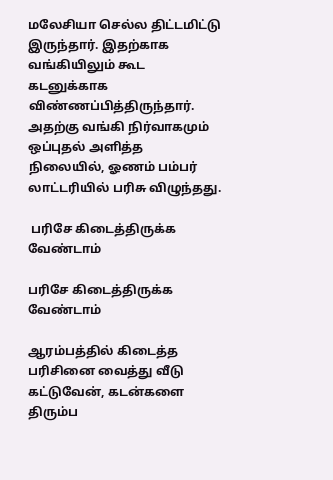மலேசியா செல்ல திட்டமிட்டு இருந்தார். இதற்காக வங்கியிலும் கூட கடனுக்காக விண்ணப்பித்திருந்தார். அதற்கு வங்கி நிர்வாகமும் ஒப்புதல் அளித்த நிலையில், ஓணம் பம்பர் லாட்டரியில் பரிசு விழுந்தது.

 பரிசே கிடைத்திருக்க வேண்டாம்

பரிசே கிடைத்திருக்க வேண்டாம்

ஆரம்பத்தில் கிடைத்த பரிசினை வைத்து வீடு கட்டுவேன், கடன்களை திரும்ப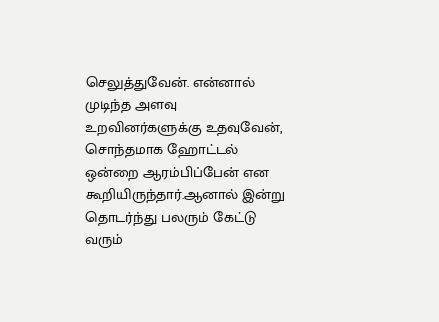செலுத்துவேன். என்னால் முடிந்த அளவு உறவினர்களுக்கு உதவுவேன், சொந்தமாக ஹோட்டல் ஒன்றை ஆரம்பிப்பேன் என கூறியிருந்தார்.ஆனால் இன்று தொடர்ந்து பலரும் கேட்டு வரும்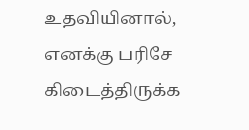உதவியினால், எனக்கு பரிசே கிடைத்திருக்க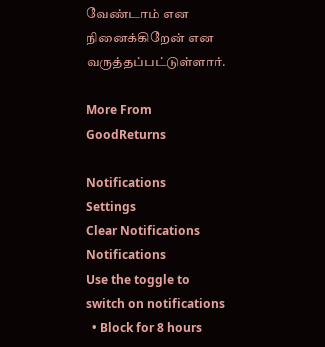வேண்டாம் என நினைக்கிறேன் என வருத்தப்பட்டுள்ளார்.

More From GoodReturns

Notifications
Settings
Clear Notifications
Notifications
Use the toggle to switch on notifications
  • Block for 8 hours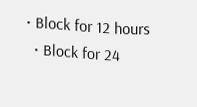• Block for 12 hours
  • Block for 24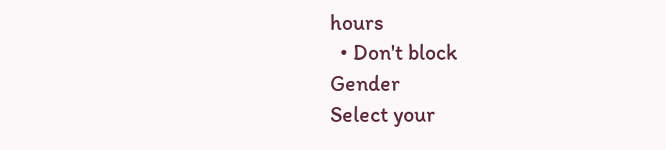hours
  • Don't block
Gender
Select your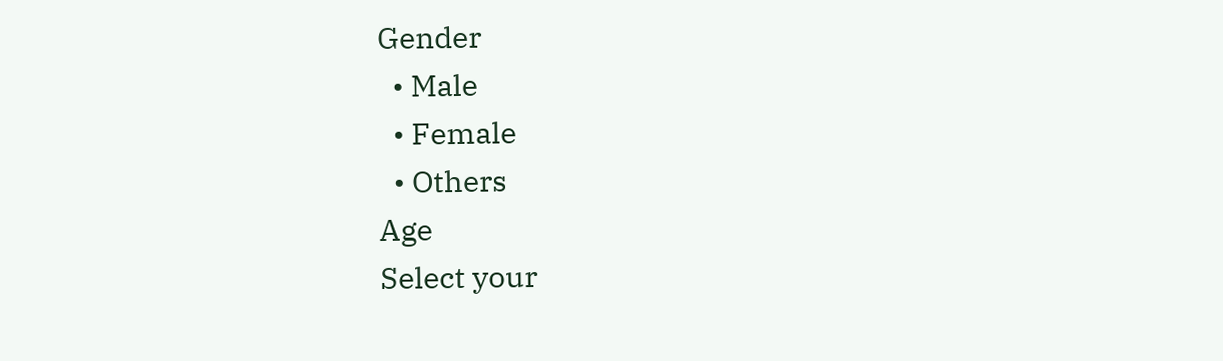Gender
  • Male
  • Female
  • Others
Age
Select your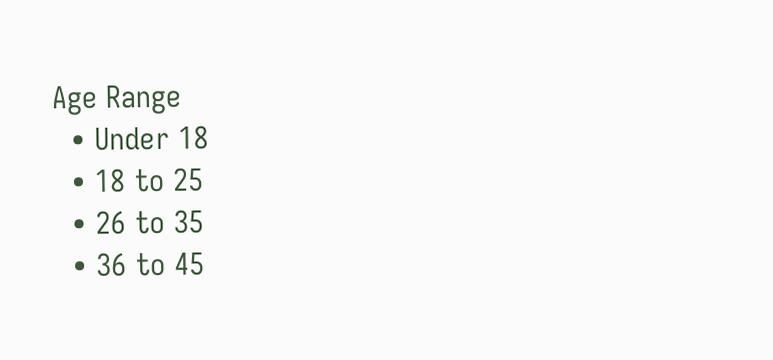Age Range
  • Under 18
  • 18 to 25
  • 26 to 35
  • 36 to 45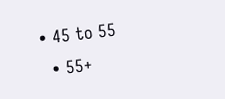• 45 to 55
  • 55+